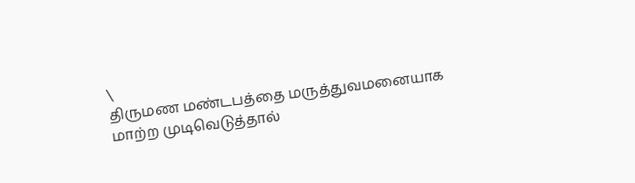\
திருமண மண்டபத்தை மருத்துவமனையாக மாற்ற முடிவெடுத்தால்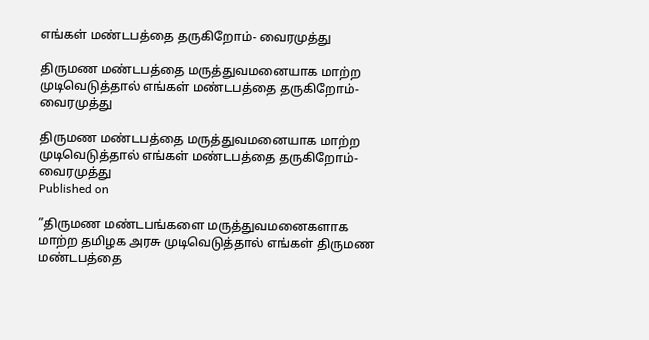எங்கள் மண்டபத்தை தருகிறோம்- வைரமுத்து

திருமண மண்டபத்தை மருத்துவமனையாக மாற்ற முடிவெடுத்தால் எங்கள் மண்டபத்தை தருகிறோம்- வைரமுத்து

திருமண மண்டபத்தை மருத்துவமனையாக மாற்ற முடிவெடுத்தால் எங்கள் மண்டபத்தை தருகிறோம்- வைரமுத்து
Published on

”திருமண மண்டபங்களை மருத்துவமனைகளாக மாற்ற தமிழக அரசு முடிவெடுத்தால் எங்கள் திருமண மண்டபத்தை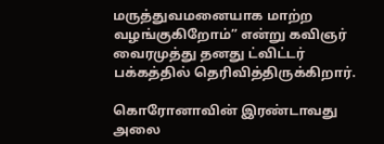மருத்துவமனையாக மாற்ற வழங்குகிறோம்” என்று கவிஞர் வைரமுத்து தனது ட்விட்டர் பக்கத்தில் தெரிவித்திருக்கிறார்.

கொரோனாவின் இரண்டாவது அலை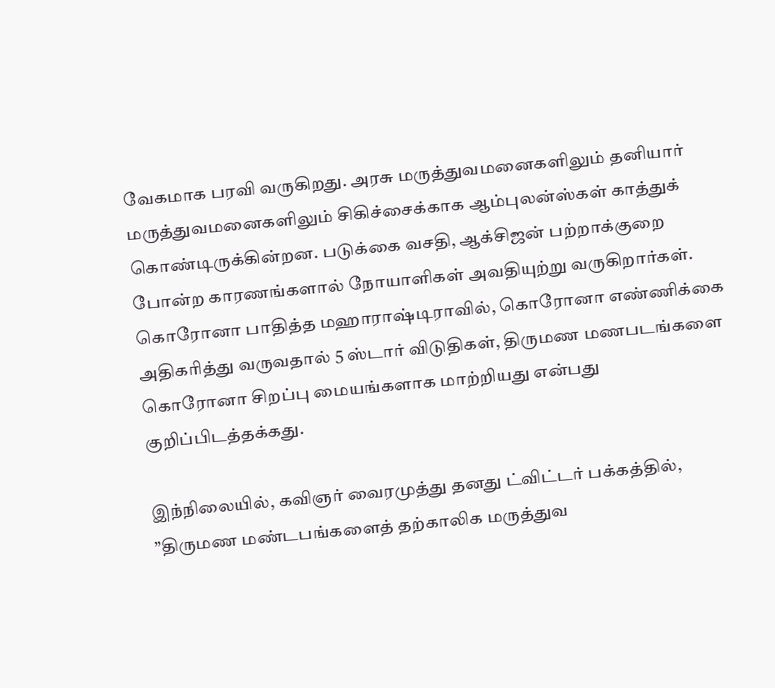வேகமாக பரவி வருகிறது. அரசு மருத்துவமனைகளிலும் தனியார் மருத்துவமனைகளிலும் சிகிச்சைக்காக ஆம்புலன்ஸ்கள் காத்துக் கொண்டிருக்கின்றன. படுக்கை வசதி, ஆக்சிஜன் பற்றாக்குறை போன்ற காரணங்களால் நோயாளிகள் அவதியுற்று வருகிறார்கள். கொரோனா பாதித்த மஹாராஷ்டிராவில், கொரோனா எண்ணிக்கை அதிகரித்து வருவதால் 5 ஸ்டார் விடுதிகள், திருமண மணபடங்களை கொரோனா சிறப்பு மையங்களாக மாற்றியது என்பது குறிப்பிடத்தக்கது.

இந்நிலையில், கவிஞர் வைரமுத்து தனது ட்விட்டர் பக்கத்தில், ”திருமண மண்டபங்களைத் தற்காலிக மருத்துவ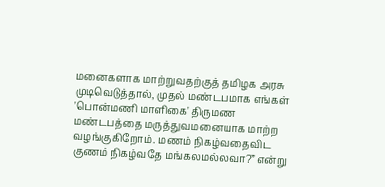மனைகளாக மாற்றுவதற்குத் தமிழக அரசு முடிவெடுத்தால், முதல் மண்டபமாக எங்கள் 'பொன்மணி மாளிகை' திருமண மண்டபத்தை மருத்துவமனையாக மாற்ற வழங்குகிறோம். மணம் நிகழ்வதைவிட குணம் நிகழ்வதே மங்கலமல்லவா?” என்று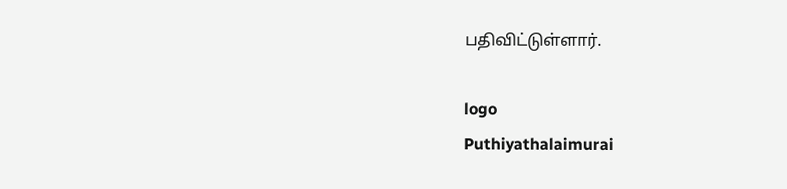பதிவிட்டுள்ளார்.

logo
Puthiyathalaimurai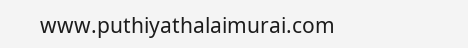www.puthiyathalaimurai.com